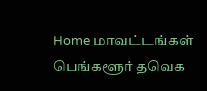Home மாவட்டங்கள் பெங்களூர் தவெக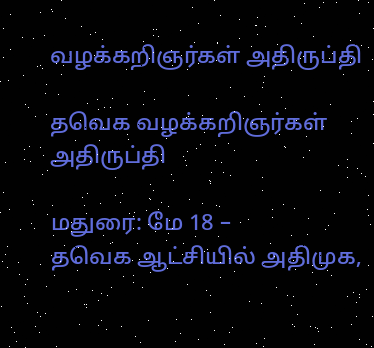வழக்கறிஞர்கள் அதிருப்தி

தவெக வழக்கறிஞர்கள் அதிருப்தி

மதுரை: மே 18 –
தவெக ஆட்சியில் அதிமுக,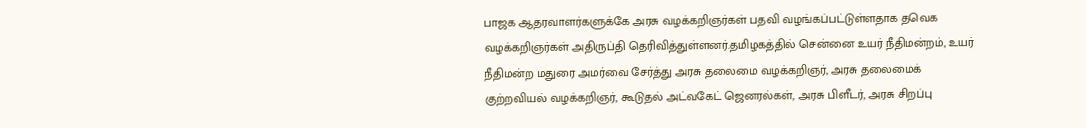பாஜக ஆதரவாளர்களுக்கே அரசு வழக்கறிஞர்கள் பதவி வழங்கப்பட்டுள்ளதாக தவெக வழக்கறிஞர்கள் அதிருப்தி தெரிவித்துள்ளனர்.தமிழகத்தில் சென்னை உயர் நீதிமன்றம், உயர் நீதிமன்ற மதுரை அமர்வை சேர்த்து அரசு தலைமை வழக்கறிஞர், அரசு தலைமைக் குற்றவியல் வழக்கறிஞர், கூடுதல் அட்வகேட் ஜெனரல்கள், அரசு பிளீடர், அரசு சிறப்பு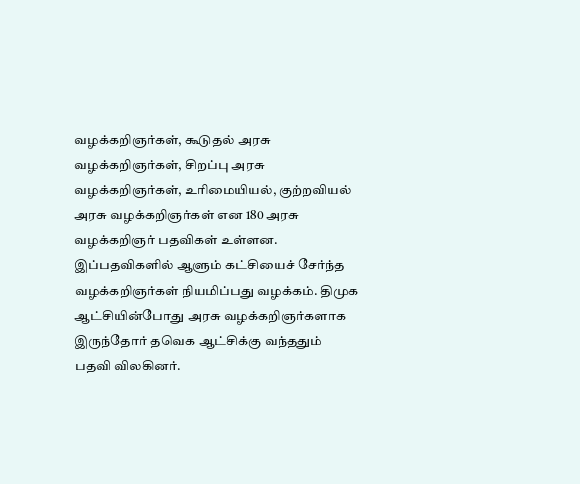வழக்கறிஞர்கள், கூடுதல் அரசு வழக்கறிஞர்கள், சிறப்பு அரசு வழக்கறிஞர்கள், உரிமையியல், குற்றவியல் அரசு வழக்கறிஞர்கள் என 180 அரசு வழக்கறிஞர் பதவிகள் உள்ளன.
இப்பதவிகளில் ஆளும் கட்சியைச் சேர்ந்த வழக்கறிஞர்கள் நியமிப்பது வழக்கம். திமுக ஆட்சியின்போது அரசு வழக்கறிஞர்களாக இருந்தோர் தவெக ஆட்சிக்கு வந்ததும் பதவி விலகினர்.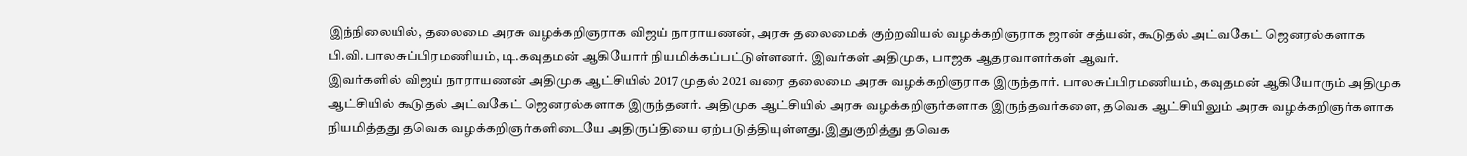இந்நிலையில், தலைமை அரசு வழக்கறிஞராக விஜய் நாராயணன், அரசு தலைமைக் குற்றவியல் வழக்கறிஞராக ஜான் சத்யன், கூடுதல் அட்வகேட் ஜெனரல்களாக பி.வி.பாலசுப்பிரமணியம், டி.கவுதமன் ஆகியோர் நியமிக்கப்பட்டுள்ளனர். இவர்கள் அதிமுக, பாஜக ஆதரவாளர்கள் ஆவர்.
இவர்களில் விஜய் நாராயணன் அதிமுக ஆட்சியில் 2017 முதல் 2021 வரை தலைமை அரசு வழக்கறிஞராக இருந்தார். பாலசுப்பிரமணியம், கவுதமன் ஆகியோரும் அதிமுக ஆட்சியில் கூடுதல் அட்வகேட் ஜெனரல்களாக இருந்தனர். அதிமுக ஆட்சியில் அரசு வழக்கறிஞர்களாக இருந்தவர்களை, தவெக ஆட்சியிலும் அரசு வழக்கறிஞர்களாக நியமித்தது தவெக வழக்கறிஞர்களிடையே அதிருப்தியை ஏற்படுத்தியுள்ளது.இதுகுறித்து தவெக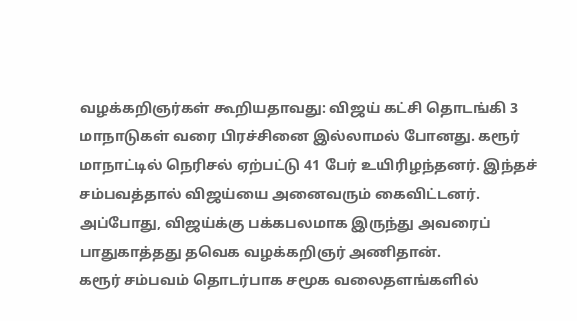வழக்கறிஞர்கள் கூறியதாவது: விஜய் கட்சி தொடங்கி 3 மாநாடுகள் வரை பிரச்சினை இல்லாமல் போனது. கரூர் மாநாட்டில் நெரிசல் ஏற்பட்டு 41 பேர் உயிரிழந்தனர். இந்தச் சம்பவத்தால் விஜய்யை அனைவரும் கைவிட்டனர். அப்போது, விஜய்க்கு பக்கபலமாக இருந்து அவரைப் பாதுகாத்தது தவெக வழக்கறிஞர் அணிதான்.
கரூர் சம்பவம் தொடர்பாக சமூக வலைதளங்களில்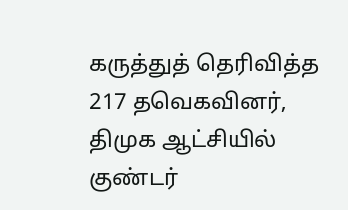கருத்துத் தெரிவித்த 217 தவெகவினர், திமுக ஆட்சியில் குண்டர்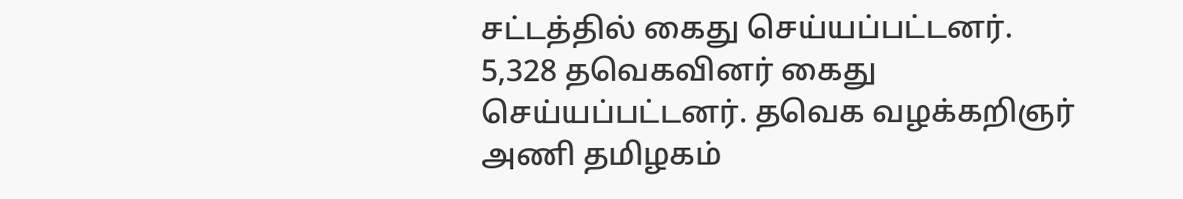சட்டத்தில் கைது செய்யப்பட்டனர். 5,328 தவெகவினர் கைது செய்யப்பட்டனர். தவெக வழக்கறிஞர் அணி தமிழகம்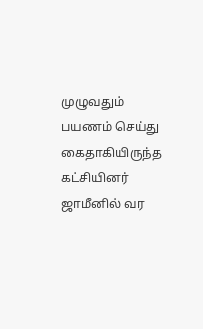முழுவதும் பயணம் செய்து கைதாகியிருந்த கட்சியினர் ஜாமீனில் வர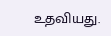உதவியது.